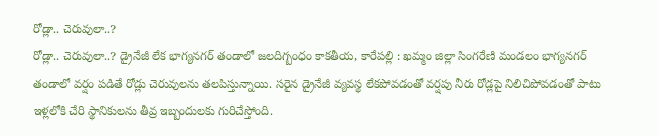రోడ్లా.. చెరువులా..?
రోడ్లా.. చెరువులా..? డ్రైనేజీ లేక భాగ్యనగర్ తండాలో జలదిగ్బంధం కాకతీయ, కారేపల్లి : ఖమ్మం జిల్లా సింగరేణి మండలం భాగ్యనగర్ తండాలో వర్షం పడితే రోడ్లు చెరువులను తలపిస్తున్నాయి. సరైన డ్రైనేజీ వ్యవస్థ లేకపోవడంతో వర్షపు నీరు రోడ్లపై నిలిచిపోవడంతో పాటు ఇళ్లలోకి చేరి స్థానికులను తీవ్ర ఇబ్బందులకు గురిచేస్తోంది.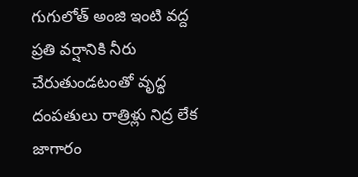గుగులోత్ అంజి ఇంటి వద్ద ప్రతి వర్షానికి నీరు చేరుతుండటంతో వృద్ధ దంపతులు రాత్రిళ్లు నిద్ర లేక జాగారం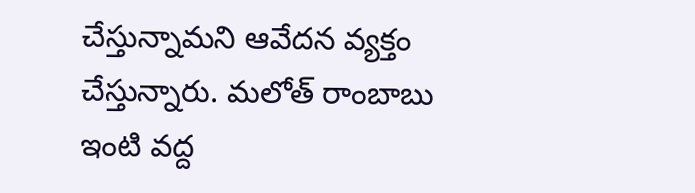చేస్తున్నామని ఆవేదన వ్యక్తం చేస్తున్నారు. మలోత్ రాంబాబు ఇంటి వద్ద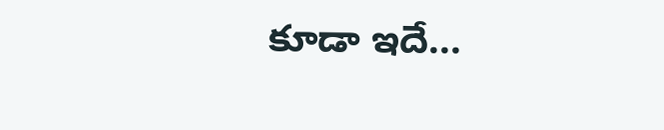కూడా ఇదే...